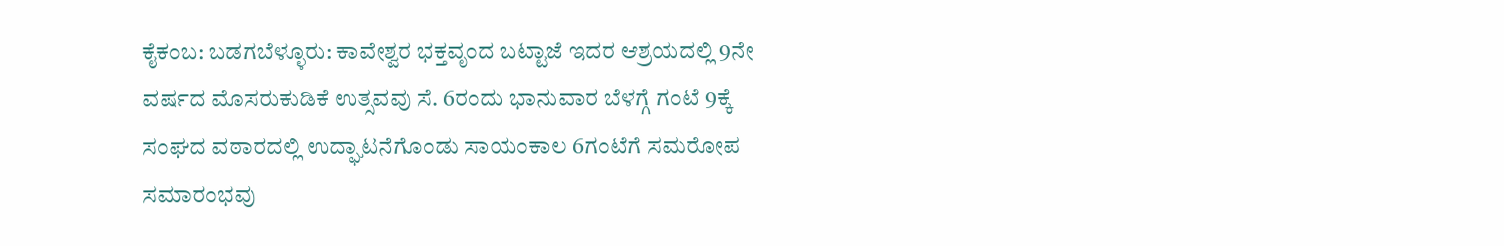ಕೈಕಂಬ: ಬಡಗಬೆಳ್ಳೂರು: ಕಾವೇಶ್ವರ ಭಕ್ತವೃಂದ ಬಟ್ಟಾಜೆ ಇದರ ಆಶ್ರಯದಲ್ಲಿ 9ನೇ ವರ್ಷದ ಮೊಸರುಕುಡಿಕೆ ಉತ್ಸವವು ಸೆ. 6ರಂದು ಭಾನುವಾರ ಬೆಳಗ್ಗೆ ಗಂಟೆ 9ಕ್ಕೆ ಸಂಘದ ವಠಾರದಲ್ಲಿ ಉದ್ಘಾಟನೆಗೊಂಡು ಸಾಯಂಕಾಲ 6ಗಂಟೆಗೆ ಸಮರೋಪ ಸಮಾರಂಭವು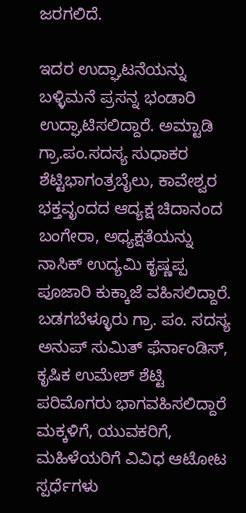ಜರಗಲಿದೆ.

ಇದರ ಉದ್ಘಾಟನೆಯನ್ನು ಬಳ್ಳಿಮನೆ ಪ್ರಸನ್ನ ಭಂಡಾರಿ ಉದ್ಘಾಟಿಸಲಿದ್ದಾರೆ. ಅಮ್ಟಾಡಿ ಗ್ರಾ.ಪಂ.ಸದಸ್ಯ ಸುಧಾಕರ ಶೆಟ್ಟಿಭಾಗಂತ್ರಬೈಲು, ಕಾವೇಶ್ವರ ಭಕ್ತವೃಂದದ ಆದ್ಯಕ್ಷ ಚಿದಾನಂದ ಬಂಗೇರಾ, ಅಧ್ಯಕ್ಷತೆಯನ್ನು ನಾಸಿಕ್ ಉದ್ಯಮಿ ಕೃಷ್ಣಪ್ಪ ಪೂಜಾರಿ ಕುಕ್ಕಾಜೆ ವಹಿಸಲಿದ್ದಾರೆ. ಬಡಗಬೆಳ್ಳೂರು ಗ್ರಾ. ಪಂ. ಸದಸ್ಯ ಅನುಪ್ ಸುಮಿತ್ ಫೆರ್ನಾಂಡಿಸ್, ಕೃಷಿಕ ಉಮೇಶ್ ಶೆಟ್ಟಿ ಪರಿಮೊಗರು ಭಾಗವಹಿಸಲಿದ್ದಾರೆ ಮಕ್ಕಳಿಗೆ, ಯುವಕರಿಗೆ, ಮಹಿಳೆಯರಿಗೆ ವಿವಿಧ ಆಟೋಟ ಸ್ಪರ್ಧೆಗಳು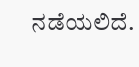ನಡೆಯಲಿದೆ.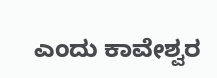ಎಂದು ಕಾವೇಶ್ವರ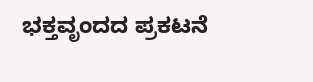ಭಕ್ತವೃಂದದ ಪ್ರಕಟನೆ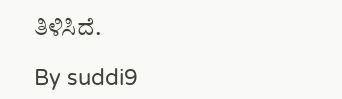ತಿಳಿಸಿದೆ.

By suddi9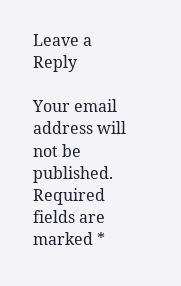Leave a Reply

Your email address will not be published. Required fields are marked *